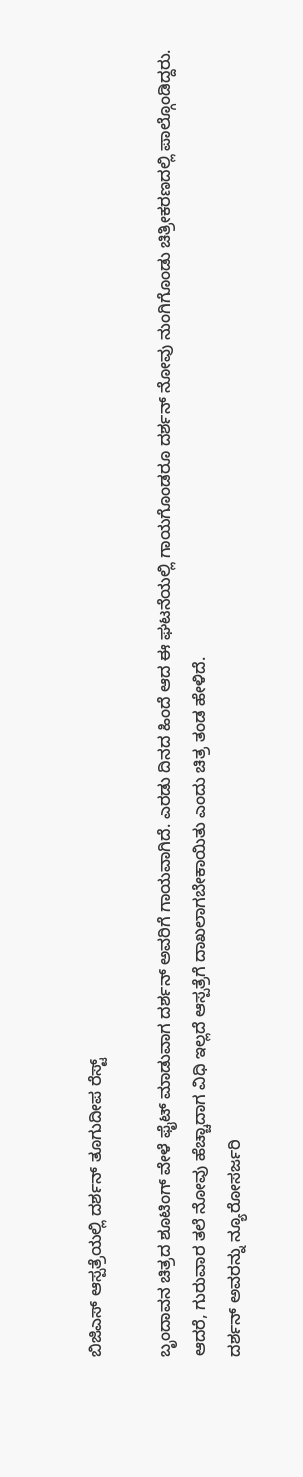ಬಿಜಿಎಸ್ ಆಸ್ಪತ್ರೆಯಲ್ಲಿ ದರ್ಶನ್ ತೂಗುದೀಪ ರೆಸ್ಟ್

ಬೃಂದಾವನ ಚಿತ್ರದ ಶೂಟಿಂಗ್ ವೇಳೆ ಫೈಟ್ ಮಾಡುವಾಗ ದರ್ಶನ್ ಅವರಿಗೆ ಗಾಯವಾಗಿದೆ. ಎರಡು ದಿನದ ಹಿಂದೆ ಆದ ಈ ಘಟನೆಯಲ್ಲಿ ಗಾಯಗೊಂಡರೂ ದರ್ಶನ್ ನೋವು ನುಂಗಿಗೊಂಡು ಚಿತ್ರೀಕರಣದಲ್ಲಿ ಪಾಲ್ಗೊಂಡಿದ್ದರು. ಆದರೆ, ಗುರುವಾರ ತಲೆ ನೋವು ಹೆಚ್ಚಾದಾಗ ವಿಧಿ ಇಲ್ಲದೆ ಆಸ್ಪತ್ರೆಗೆ ದಾಖಲಾಗಬೇಕಾಯಿತು ಎಂದು ಚಿತ್ರ ತಂಡ ಹೇಳಿದೆ.
ದರ್ಶನ್ ಅವರನ್ನು ನ್ಯೂರೋಸರ್ಜರಿ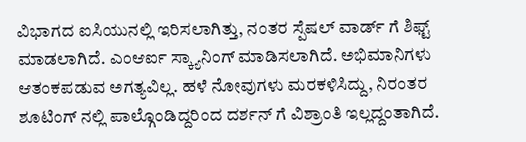ವಿಭಾಗದ ಐಸಿಯುನಲ್ಲಿ ಇರಿಸಲಾಗಿತ್ತು, ನಂತರ ಸ್ಪೆಷಲ್ ವಾರ್ಡ್ ಗೆ ಶಿಫ್ಟ್ ಮಾಡಲಾಗಿದೆ. ಎಂಆರ್ಐ ಸ್ಕ್ಯಾನಿಂಗ್ ಮಾಡಿಸಲಾಗಿದೆ. ಅಭಿಮಾನಿಗಳು ಆತಂಕಪಡುವ ಅಗತ್ಯವಿಲ್ಲ. ಹಳೆ ನೋವುಗಳು ಮರಕಳಿಸಿದ್ದು, ನಿರಂತರ ಶೂಟಿಂಗ್ ನಲ್ಲಿ ಪಾಲ್ಗೊಂಡಿದ್ದರಿಂದ ದರ್ಶನ್ ಗೆ ವಿಶ್ರಾಂತಿ ಇಲ್ಲದ್ದಂತಾಗಿದೆ.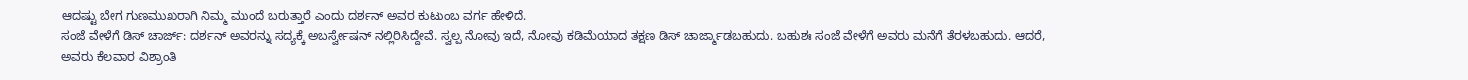ಆದಷ್ಟು ಬೇಗ ಗುಣಮುಖರಾಗಿ ನಿಮ್ಮ ಮುಂದೆ ಬರುತ್ತಾರೆ ಎಂದು ದರ್ಶನ್ ಅವರ ಕುಟುಂಬ ವರ್ಗ ಹೇಳಿದೆ.
ಸಂಜೆ ವೇಳೆಗೆ ಡಿಸ್ ಚಾರ್ಜ್: ದರ್ಶನ್ ಅವರನ್ನು ಸದ್ಯಕ್ಕೆ ಅಬರ್ಸ್ವೇಷನ್ ನಲ್ಲಿರಿಸಿದ್ದೇವೆ. ಸ್ವಲ್ಪ ನೋವು ಇದೆ, ನೋವು ಕಡಿಮೆಯಾದ ತಕ್ಷಣ ಡಿಸ್ ಚಾರ್ಜ್ಮಾಡಬಹುದು. ಬಹುಶಃ ಸಂಜೆ ವೇಳೆಗೆ ಅವರು ಮನೆಗೆ ತೆರಳಬಹುದು. ಆದರೆ, ಅವರು ಕೆಲವಾರ ವಿಶ್ರಾಂತಿ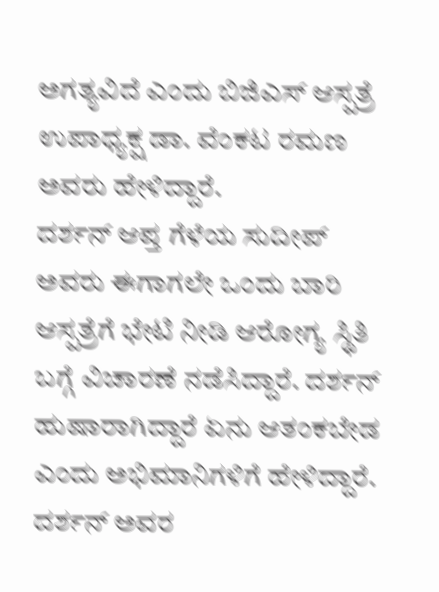ಅಗತ್ಯವಿದೆ ಎಂದು ಬಿಜಿಎಸ್ ಆಸ್ಪತ್ರೆ ಉಪಾಧ್ಯಕ್ಷ ಡಾ. ವೆಂಕಟ ರಮಣ ಅವರು ಹೇಳಿದ್ದಾರೆ.
ದರ್ಶನ್ ಆಪ್ತ ಗೆಳೆಯ ಸುದೀಪ್ ಅವರು ಈಗಾಗಲೇ ಒಂದು ಬಾರಿ ಆಸ್ಪತ್ರೆಗೆ ಭೇಟಿ ನೀಡಿ ಆರೋಗ್ಯ ಸ್ಥಿತಿ ಬಗ್ಗೆ ವಿಚಾರಣೆ ನಡೆಸಿದ್ದಾರೆ. ದರ್ಶನ್ ಹುಷಾರಾಗಿದ್ದಾರೆ ಏನು ಆತಂಕಬೇಡ ಎಂದು ಅಭಿಮಾನಿಗಳಿಗೆ ಹೇಳಿದ್ದಾರೆ. ದರ್ಶನ್ ಅವರ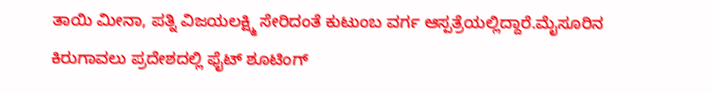ತಾಯಿ ಮೀನಾ, ಪತ್ನಿ ವಿಜಯಲಕ್ಷ್ಮಿ ಸೇರಿದಂತೆ ಕುಟುಂಬ ವರ್ಗ ಆಸ್ಪತ್ರೆಯಲ್ಲಿದ್ದಾರೆ.ಮೈಸೂರಿನ ಕಿರುಗಾವಲು ಪ್ರದೇಶದಲ್ಲಿ ಫೈಟ್ ಶೂಟಿಂಗ್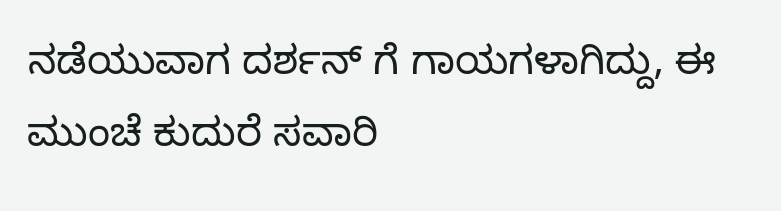ನಡೆಯುವಾಗ ದರ್ಶನ್ ಗೆ ಗಾಯಗಳಾಗಿದ್ದು, ಈ ಮುಂಚೆ ಕುದುರೆ ಸವಾರಿ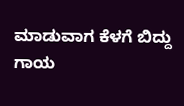ಮಾಡುವಾಗ ಕೆಳಗೆ ಬಿದ್ದು ಗಾಯ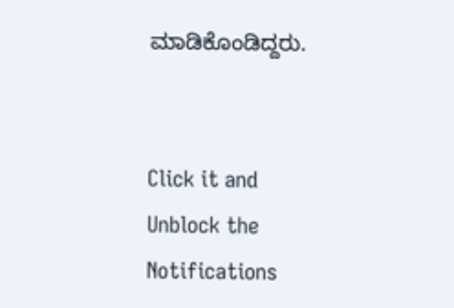ಮಾಡಿಕೊಂಡಿದ್ದರು.


Click it and Unblock the Notifications